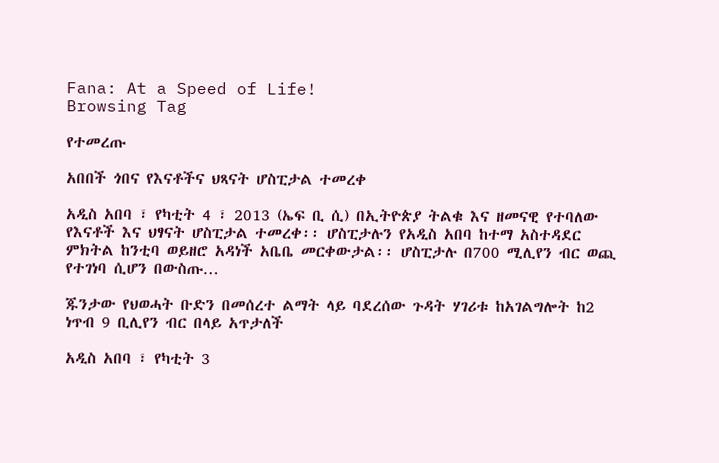Fana: At a Speed of Life!
Browsing Tag

የተመረጡ

አበበች ጎበና የእናቶችና ህጻናት ሆስፒታል ተመረቀ

አዲስ አበባ ፣ የካቲት 4 ፣ 2013 (ኤፍ ቢ ሲ) በኢትዮጵያ ትልቁ እና ዘመናዊ የተባለው የእናቶች እና ህፃናት ሆስፒታል ተመረቀ፡፡ ሆስፒታሉን የአዲስ አበባ ከተማ አስተዳደር ምክትል ከንቲባ ወይዘሮ አዳነች አቤቤ መርቀውታል፡፡ ሆስፒታሉ በ700 ሚሊየን ብር ወጪ የተገነባ ሲሆን በውስጡ…

ጁንታው የህወሓት ቡድን በመሰረተ ልማት ላይ ባደረሰው ጉዳት ሃገሪቱ ከአገልግሎት ከ2 ነጥብ 9 ቢሊየን ብር በላይ አጥታለች

አዲስ አበባ ፣ የካቲት 3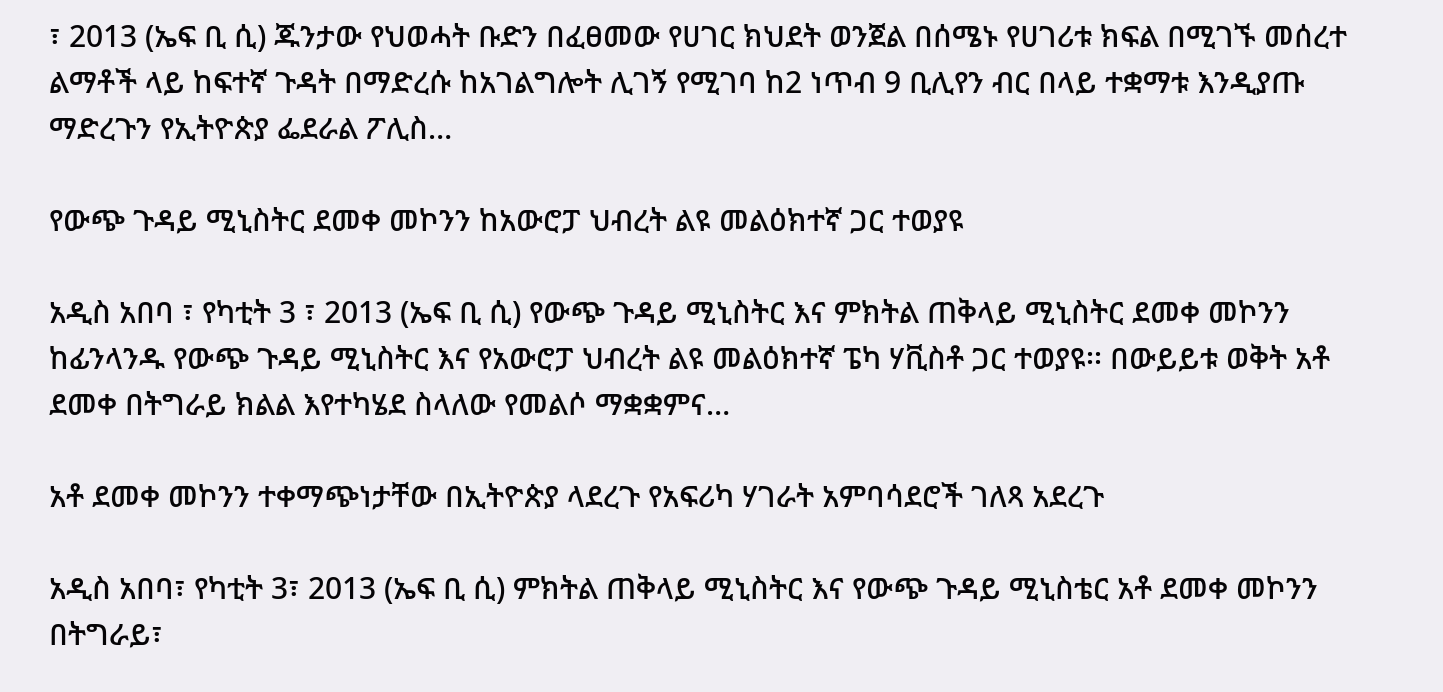፣ 2013 (ኤፍ ቢ ሲ) ጁንታው የህወሓት ቡድን በፈፀመው የሀገር ክህደት ወንጀል በሰሜኑ የሀገሪቱ ክፍል በሚገኙ መሰረተ ልማቶች ላይ ከፍተኛ ጉዳት በማድረሱ ከአገልግሎት ሊገኝ የሚገባ ከ2 ነጥብ 9 ቢሊየን ብር በላይ ተቋማቱ እንዲያጡ ማድረጉን የኢትዮጵያ ፌደራል ፖሊስ…

የውጭ ጉዳይ ሚኒስትር ደመቀ መኮንን ከአውሮፓ ህብረት ልዩ መልዕክተኛ ጋር ተወያዩ

አዲስ አበባ ፣ የካቲት 3 ፣ 2013 (ኤፍ ቢ ሲ) የውጭ ጉዳይ ሚኒስትር እና ምክትል ጠቅላይ ሚኒስትር ደመቀ መኮንን ከፊንላንዱ የውጭ ጉዳይ ሚኒስትር እና የአውሮፓ ህብረት ልዩ መልዕክተኛ ፔካ ሃቪስቶ ጋር ተወያዩ፡፡ በውይይቱ ወቅት አቶ ደመቀ በትግራይ ክልል እየተካሄደ ስላለው የመልሶ ማቋቋምና…

አቶ ደመቀ መኮንን ተቀማጭነታቸው በኢትዮጵያ ላደረጉ የአፍሪካ ሃገራት አምባሳደሮች ገለጻ አደረጉ

አዲስ አበባ፣ የካቲት 3፣ 2013 (ኤፍ ቢ ሲ) ምክትል ጠቅላይ ሚኒስትር እና የውጭ ጉዳይ ሚኒስቴር አቶ ደመቀ መኮንን በትግራይ፣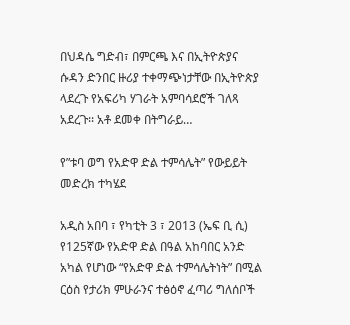በህዳሴ ግድብ፣ በምርጫ እና በኢትዮጵያና ሱዳን ድንበር ዙሪያ ተቀማጭነታቸው በኢትዮጵያ ላደረጉ የአፍሪካ ሃገራት አምባሳደሮች ገለጻ አደረጉ፡፡ አቶ ደመቀ በትግራይ…

የ”ቱባ ወግ የአድዋ ድል ተምሳሌት” የውይይት መድረክ ተካሄደ

አዲስ አበባ ፣ የካቲት 3 ፣ 2013 (ኤፍ ቢ ሲ) የ125ኛው የአድዋ ድል በዓል አከባበር አንድ አካል የሆነው “የአድዋ ድል ተምሳሌትነት” በሚል ርዕስ የታሪክ ምሁራንና ተፅዕኖ ፈጣሪ ግለሰቦች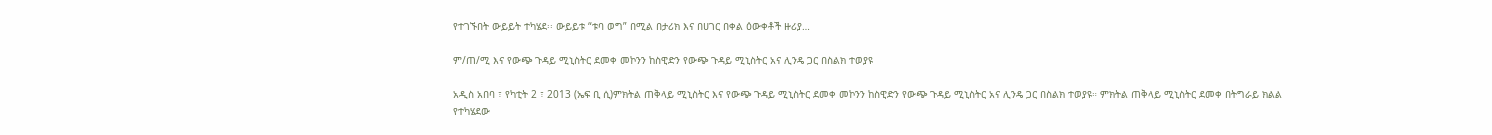የተገኙበት ውይይት ተካሄደ፡፡ ውይይቱ “ቱባ ወግ” በሚል በታሪክ እና በሀገር በቀል ዕውቀቶች ዙሪያ…

ም/ጠ/ሚ እና የውጭ ጉዳይ ሚኒስትር ደመቀ መኮንን ከስዊድን የውጭ ጉዳይ ሚኒስትር አና ሊንዴ ጋር በስልክ ተወያዩ

አዲስ አበባ ፣ የካቲት 2 ፣ 2013 (ኤፍ ቢ ሲ)ምክትል ጠቅላይ ሚኒስትር እና የውጭ ጉዳይ ሚኒስትር ደመቀ መኮንን ከስዊድን የውጭ ጉዳይ ሚኒስትር አና ሊንዴ ጋር በስልክ ተወያዩ። ምክትል ጠቅላይ ሚኒስትር ደመቀ በትግራይ ክልል የተካሄደው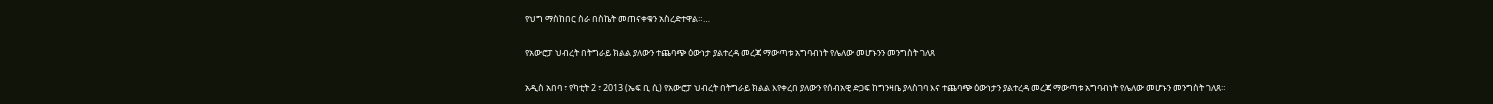የህግ ማስከበር ስራ በስኬት መጠናቀቁን አስረድተዋል።…

የአውሮፓ ህብረት በትግራይ ክልል ያለውን ተጨባጭ ዕውነታ ያልተረዳ መረጃ ማውጣቱ አግባብነት የሌለው መሆኑንን መንግስት ገለጸ

አዲስ አበባ ፣ የካቲት 2 ፣ 2013 (ኤፍ ቢ ሲ) የአውሮፓ ህብረት በትግራይ ክልል እየቀረበ ያለውን የሰብአዊ ድጋፍ ከግንዛቤ ያላስገባ እና ተጨባጭ ዕውነታን ያልተረዳ መረጃ ማውጣቱ አግባብነት የሌለው መሆኑን መንግስት ገለጸ።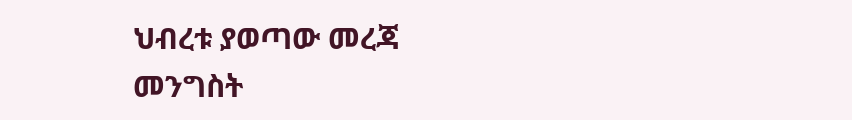ህብረቱ ያወጣው መረጃ መንግስት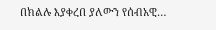በክልሉ እያቀረበ ያለውን የሰብአዊ…